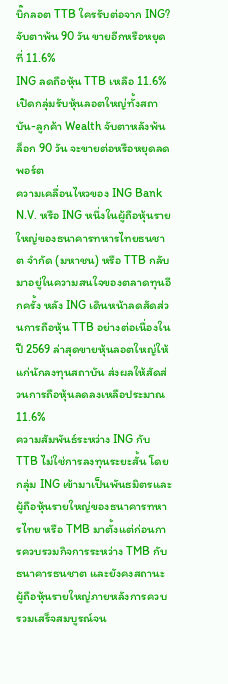บิ๊กลอต TTB ใครรับต่อจาก ING? จับตาพ้น 90 วัน ขายอีกหรือหยุดที่ 11.6%
ING ลดถือหุ้น TTB เหลือ 11.6% เปิดกลุ่มรับหุ้นลอตใหญ่ทั้งสถาบัน-ลูกค้า Wealth จับตาหลังพ้นล็อก 90 วัน จะขายต่อหรือหยุดลดพอร์ต
ความเคลื่อนไหวของ ING Bank N.V. หรือ ING หนึ่งในผู้ถือหุ้นรายใหญ่ของธนาคารทหารไทยธนชาต จำกัด (มหาชน) หรือ TTB กลับมาอยู่ในความสนใจของตลาดทุนอีกครั้ง หลัง ING เดินหน้าลดสัดส่วนการถือหุ้น TTB อย่างต่อเนื่องในปี 2569 ล่าสุดขายหุ้นลอตใหญ่ให้แก่นักลงทุนสถาบัน ส่งผลให้สัดส่วนการถือหุ้นลดลงเหลือประมาณ 11.6%
ความสัมพันธ์ระหว่าง ING กับ TTB ไม่ใช่การลงทุนระยะสั้น โดยกลุ่ม ING เข้ามาเป็นพันธมิตรและผู้ถือหุ้นรายใหญ่ของธนาคารทหารไทย หรือ TMB มาตั้งแต่ก่อนการควบรวมกิจการระหว่าง TMB กับธนาคารธนชาต และยังคงสถานะผู้ถือหุ้นรายใหญ่ภายหลังการควบรวมเสร็จสมบูรณ์จน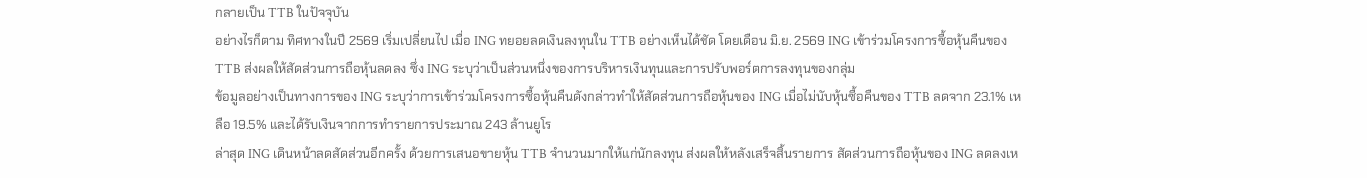กลายเป็น TTB ในปัจจุบัน
อย่างไรก็ตาม ทิศทางในปี 2569 เริ่มเปลี่ยนไป เมื่อ ING ทยอยลดเงินลงทุนใน TTB อย่างเห็นได้ชัด โดยเดือน มิ.ย. 2569 ING เข้าร่วมโครงการซื้อหุ้นคืนของ TTB ส่งผลให้สัดส่วนการถือหุ้นลดลง ซึ่ง ING ระบุว่าเป็นส่วนหนึ่งของการบริหารเงินทุนและการปรับพอร์ตการลงทุนของกลุ่ม
ข้อมูลอย่างเป็นทางการของ ING ระบุว่าการเข้าร่วมโครงการซื้อหุ้นคืนดังกล่าวทำให้สัดส่วนการถือหุ้นของ ING เมื่อไม่นับหุ้นซื้อคืนของ TTB ลดจาก 23.1% เหลือ 19.5% และได้รับเงินจากการทำรายการประมาณ 243 ล้านยูโร
ล่าสุด ING เดินหน้าลดสัดส่วนอีกครั้ง ด้วยการเสนอขายหุ้น TTB จำนวนมากให้แก่นักลงทุน ส่งผลให้หลังเสร็จสิ้นรายการ สัดส่วนการถือหุ้นของ ING ลดลงเห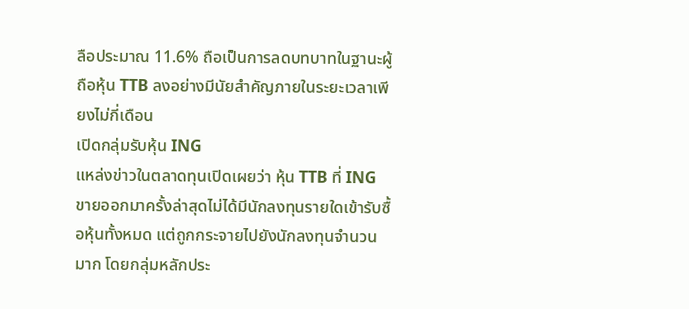ลือประมาณ 11.6% ถือเป็นการลดบทบาทในฐานะผู้ถือหุ้น TTB ลงอย่างมีนัยสำคัญภายในระยะเวลาเพียงไม่กี่เดือน
เปิดกลุ่มรับหุ้น ING
แหล่งข่าวในตลาดทุนเปิดเผยว่า หุ้น TTB ที่ ING ขายออกมาครั้งล่าสุดไม่ได้มีนักลงทุนรายใดเข้ารับซื้อหุ้นทั้งหมด แต่ถูกกระจายไปยังนักลงทุนจำนวนมาก โดยกลุ่มหลักประ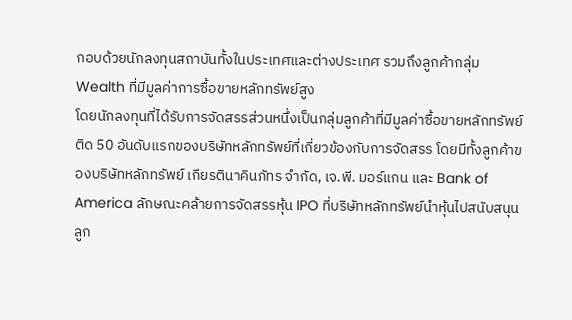กอบด้วยนักลงทุนสถาบันทั้งในประเทศและต่างประเทศ รวมถึงลูกค้ากลุ่ม Wealth ที่มีมูลค่าการซื้อขายหลักทรัพย์สูง
โดยนักลงทุนที่ได้รับการจัดสรรส่วนหนึ่งเป็นกลุ่มลูกค้าที่มีมูลค่าซื้อขายหลักทรัพย์ติด 50 อันดับแรกของบริษัทหลักทรัพย์ที่เกี่ยวข้องกับการจัดสรร โดยมีทั้งลูกค้าของบริษัทหลักทรัพย์ เกียรตินาคินภัทร จำกัด, เจ.พี. มอร์แกน และ Bank of America ลักษณะคล้ายการจัดสรรหุ้น IPO ที่บริษัทหลักทรัพย์นำหุ้นไปสนับสนุนลูก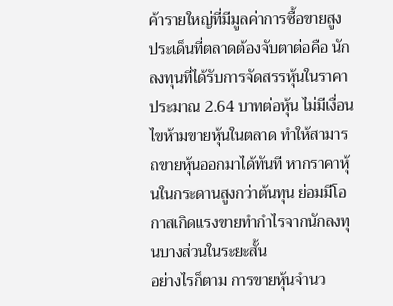ค้ารายใหญ่ที่มีมูลค่าการซื้อขายสูง
ประเด็นที่ตลาดต้องจับตาต่อคือ นักลงทุนที่ได้รับการจัดสรรหุ้นในราคาประมาณ 2.64 บาทต่อหุ้น ไม่มีเงื่อนไขห้ามขายหุ้นในตลาด ทำให้สามารถขายหุ้นออกมาได้ทันที หากราคาหุ้นในกระดานสูงกว่าต้นทุน ย่อมมีโอกาสเกิดแรงขายทำกำไรจากนักลงทุนบางส่วนในระยะสั้น
อย่างไรก็ตาม การขายหุ้นจำนว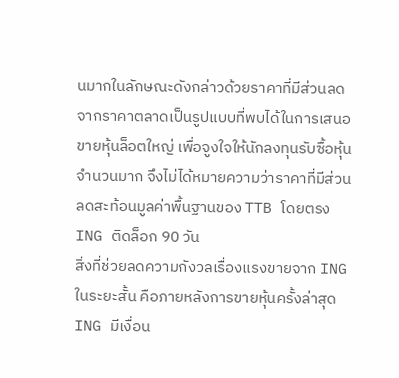นมากในลักษณะดังกล่าวด้วยราคาที่มีส่วนลดจากราคาตลาดเป็นรูปแบบที่พบได้ในการเสนอขายหุ้นล็อตใหญ่ เพื่อจูงใจให้นักลงทุนรับซื้อหุ้นจำนวนมาก จึงไม่ได้หมายความว่าราคาที่มีส่วนลดสะท้อนมูลค่าพื้นฐานของ TTB โดยตรง
ING ติดล็อก 90 วัน
สิ่งที่ช่วยลดความกังวลเรื่องแรงขายจาก ING ในระยะสั้น คือภายหลังการขายหุ้นครั้งล่าสุด ING มีเงื่อน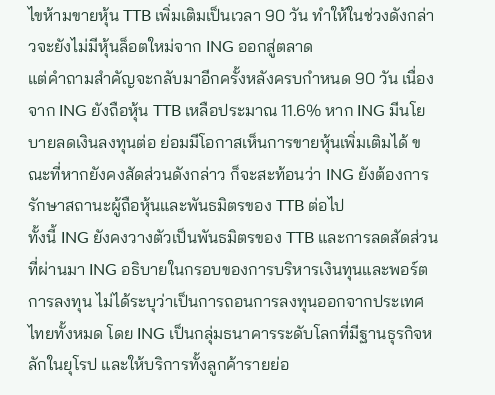ไขห้ามขายหุ้น TTB เพิ่มเติมเป็นเวลา 90 วัน ทำให้ในช่วงดังกล่าวจะยังไม่มีหุ้นล็อตใหม่จาก ING ออกสู่ตลาด
แต่คำถามสำคัญจะกลับมาอีกครั้งหลังครบกำหนด 90 วัน เนื่องจาก ING ยังถือหุ้น TTB เหลือประมาณ 11.6% หาก ING มีนโยบายลดเงินลงทุนต่อ ย่อมมีโอกาสเห็นการขายหุ้นเพิ่มเติมได้ ขณะที่หากยังคงสัดส่วนดังกล่าว ก็จะสะท้อนว่า ING ยังต้องการรักษาสถานะผู้ถือหุ้นและพันธมิตรของ TTB ต่อไป
ทั้งนี้ ING ยังคงวางตัวเป็นพันธมิตรของ TTB และการลดสัดส่วนที่ผ่านมา ING อธิบายในกรอบของการบริหารเงินทุนและพอร์ตการลงทุน ไม่ได้ระบุว่าเป็นการถอนการลงทุนออกจากประเทศไทยทั้งหมด โดย ING เป็นกลุ่มธนาคารระดับโลกที่มีฐานธุรกิจหลักในยุโรป และให้บริการทั้งลูกค้ารายย่อ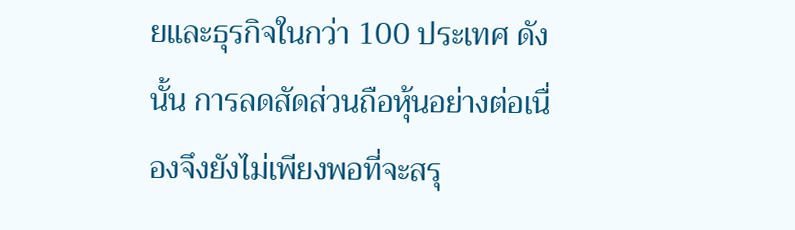ยและธุรกิจในกว่า 100 ประเทศ ดังนั้น การลดสัดส่วนถือหุ้นอย่างต่อเนื่องจึงยังไม่เพียงพอที่จะสรุ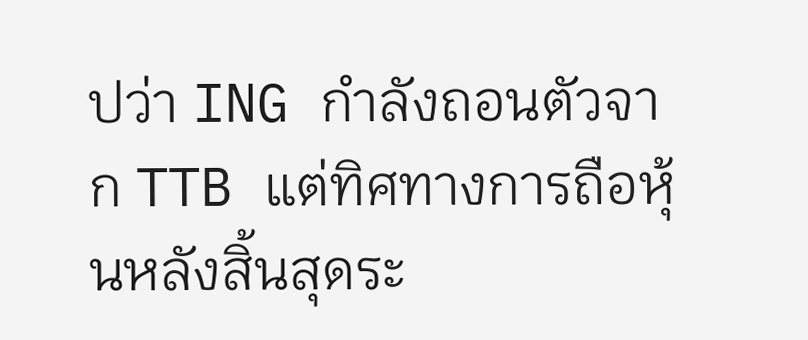ปว่า ING กำลังถอนตัวจาก TTB แต่ทิศทางการถือหุ้นหลังสิ้นสุดระ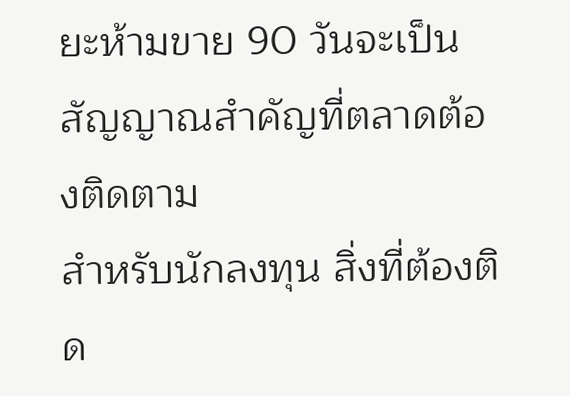ยะห้ามขาย 90 วันจะเป็นสัญญาณสำคัญที่ตลาดต้องติดตาม
สำหรับนักลงทุน สิ่งที่ต้องติด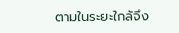ตามในระยะใกล้จึง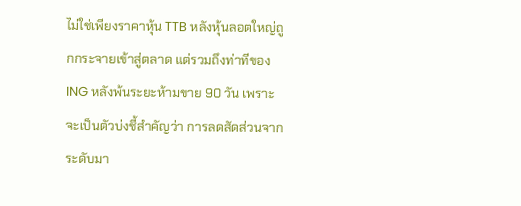ไม่ใช่เพียงราคาหุ้น TTB หลังหุ้นลอตใหญ่ถูกกระจายเข้าสู่ตลาด แต่รวมถึงท่าทีของ ING หลังพ้นระยะห้ามขาย 90 วัน เพราะจะเป็นตัวบ่งชี้สำคัญว่า การลดสัดส่วนจากระดับมา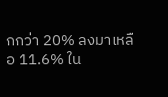กกว่า 20% ลงมาเหลือ 11.6% ใน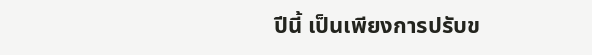ปีนี้ เป็นเพียงการปรับข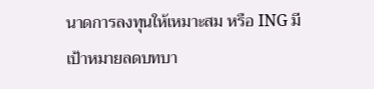นาดการลงทุนให้เหมาะสม หรือ ING มีเป้าหมายลดบทบา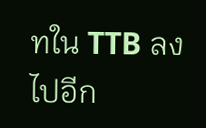ทใน TTB ลงไปอีก